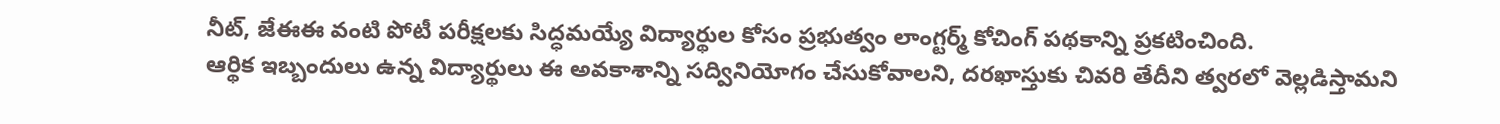నీట్, జేఈఈ వంటి పోటీ పరీక్షలకు సిద్ధమయ్యే విద్యార్థుల కోసం ప్రభుత్వం లాంగ్టర్మ్ కోచింగ్ పథకాన్ని ప్రకటించింది.
ఆర్థిక ఇబ్బందులు ఉన్న విద్యార్థులు ఈ అవకాశాన్ని సద్వినియోగం చేసుకోవాలని, దరఖాస్తుకు చివరి తేదీని త్వరలో వెల్లడిస్తామని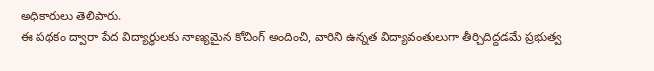అధికారులు తెలిపారు.
ఈ పథకం ద్వారా పేద విద్యార్థులకు నాణ్యమైన కోచింగ్ అందించి, వారిని ఉన్నత విద్యావంతులుగా తీర్చిదిద్దడమే ప్రభుత్వ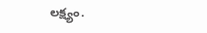లక్ష్యం.